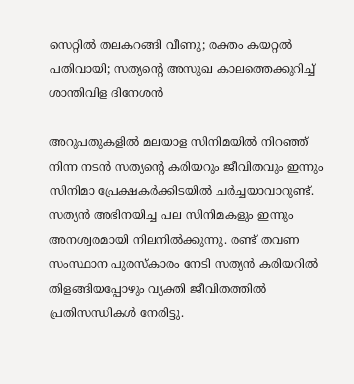സെറ്റിൽ തലകറങ്ങി വീണു; രക്തം കയറ്റൽ പതിവായി; സത്യന്റെ അസുഖ കാലത്തെക്കുറിച്ച് ശാന്തിവിള ദിനേശൻ

അറുപതുകളിൽ മലയാള സിനിമയിൽ നിറഞ്ഞ് നിന്ന നടൻ സത്യന്റെ കരിയറും ജീവിതവും ഇന്നും സിനിമാ പ്രേക്ഷകർക്കിടയിൽ ചർച്ചയാവാറുണ്ട്. സത്യൻ അഭിനയിച്ച പല സിനിമകളും ഇന്നും അനശ്വരമായി നിലനിൽക്കുന്നു. രണ്ട് തവണ സംസ്ഥാന പുരസ്കാരം നേടി സത്യൻ കരിയറിൽ തിളങ്ങിയപ്പോഴും വ്യക്തി ജീവിതത്തിൽ പ്രതിസന്ധികൾ നേരിട്ടു.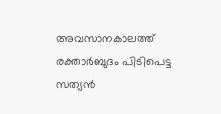അവസാനകാലത്ത് രക്താർബുദം പിടിപെട്ട സത്യൻ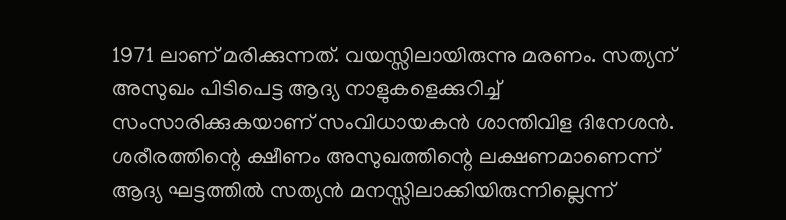1971 ലാണ് മരിക്കുന്നത്. വയസ്സിലായിരുന്നു മരണം. സത്യന് അസുഖം പിടിപെട്ട ആദ്യ നാളുകളെക്കുറിച്ച് സംസാരിക്കുകയാണ് സംവിധായകൻ ശാന്തിവിള ദിനേശൻ. ശരീരത്തിന്റെ ക്ഷീണം അസുഖത്തിന്റെ ലക്ഷണമാണെന്ന് ആദ്യ ഘട്ടത്തിൽ സത്യൻ മനസ്സിലാക്കിയിരുന്നില്ലെന്ന്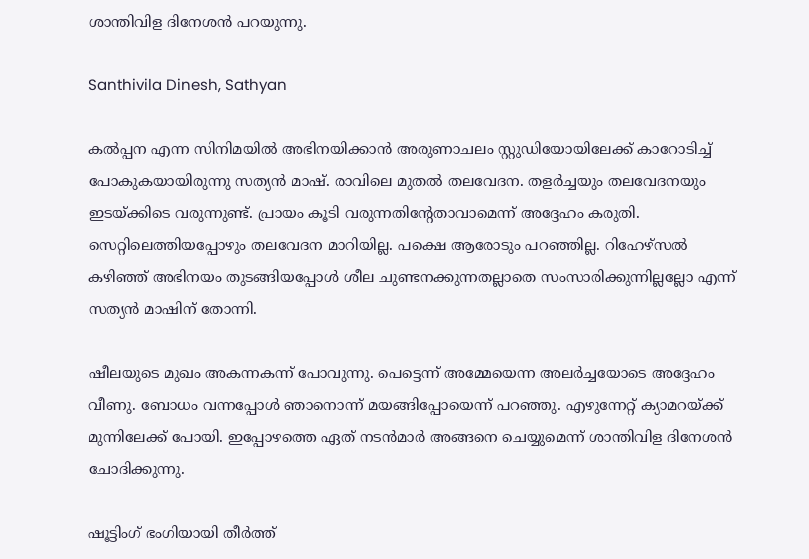ശാന്തിവിള ദിനേശൻ പറയുന്നു.

Santhivila Dinesh, Sathyan

കൽപ്പന എന്ന സിനിമയിൽ അഭിനയിക്കാൻ അരുണാചലം സ്റ്റുഡിയോയിലേക്ക് കാറോടിച്ച് പോകുകയായിരുന്നു സത്യൻ മാഷ്. രാവിലെ മുതൽ തലവേദന. തളർച്ചയും തലവേദനയും ഇടയ്ക്കിടെ വരുന്നുണ്ട്. പ്രായം കൂടി വരുന്നതിന്റേതാവാമെന്ന് അദ്ദേഹം കരുതി. സെറ്റിലെത്തിയപ്പോഴും തലവേദന മാറിയില്ല. പക്ഷെ ആരോടും പറഞ്ഞില്ല. റിഹേഴ്സൽ കഴിഞ്ഞ് അഭിനയം തുടങ്ങിയപ്പോൾ ശീല ചുണ്ടനക്കുന്നതല്ലാതെ സംസാരിക്കുന്നില്ലല്ലോ എന്ന് സത്യൻ മാഷിന് തോന്നി.

ഷീലയുടെ മുഖം അകന്നകന്ന് പോവുന്നു. പെട്ടെന്ന് അമ്മേയെന്ന അലർച്ചയോടെ അദ്ദേഹം വീണു. ബോധം വന്നപ്പോൾ ഞാനൊന്ന് മയങ്ങിപ്പോയെന്ന് പറഞ്ഞു. എഴുന്നേറ്റ് ക്യാമറയ്ക്ക് മുന്നിലേക്ക് പോയി. ഇപ്പോഴത്തെ ഏത് നടൻമാർ അങ്ങനെ ചെയ്യുമെന്ന് ശാന്തിവിള ദിനേശൻ ചോദിക്കുന്നു.

ഷൂട്ടിംഗ് ഭംഗിയായി തീർത്ത്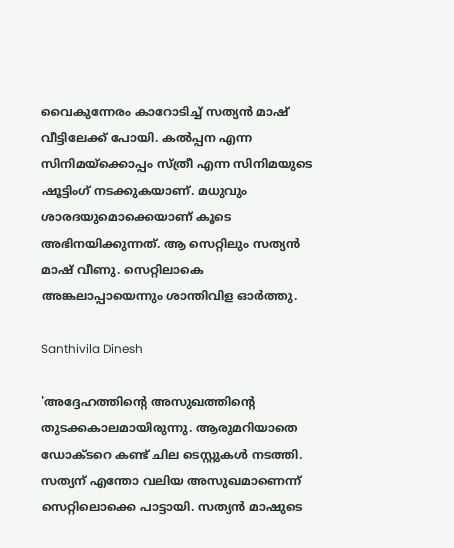വൈകുന്നേരം കാറോടിച്ച് സത്യൻ മാഷ് വീട്ടിലേക്ക് പോയി. കൽപ്പന എന്ന സിനിമയ്ക്കൊപ്പം സ്ത്രീ എന്ന സിനിമയുടെ ഷൂട്ടിംഗ് നടക്കുകയാണ്. മധുവും ശാരദയുമൊക്കെയാണ് കൂടെ അഭിനയിക്കുന്നത്. ആ സെറ്റിലും സത്യൻ മാഷ് വീണു. സെറ്റിലാകെ അങ്കലാപ്പായെന്നും ശാന്തിവിള ഓർത്തു.

Santhivila Dinesh

'അദ്ദേഹത്തിന്റെ അസുഖത്തിന്റെ തുടക്കകാലമായിരുന്നു. ആരുമറിയാതെ ഡോക്ടറെ കണ്ട് ചില ടെസ്റ്റുകൾ നടത്തി. സത്യന് എന്തോ വലിയ അസുഖമാണെന്ന് സെറ്റിലൊക്കെ പാട്ടായി. സത്യൻ മാഷുടെ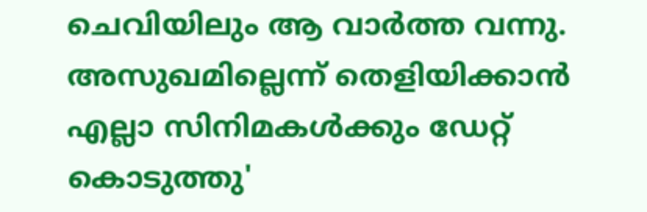ചെവിയിലും ആ വാർത്ത വന്നു. അസുഖമില്ലെന്ന് തെളിയിക്കാൻ എല്ലാ സിനിമകൾക്കും ഡേറ്റ് കൊടുത്തു'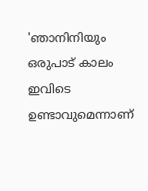'ഞാനിനിയും ഒരുപാട് കാലം ഇവിടെ ഉണ്ടാവുമെന്നാണ്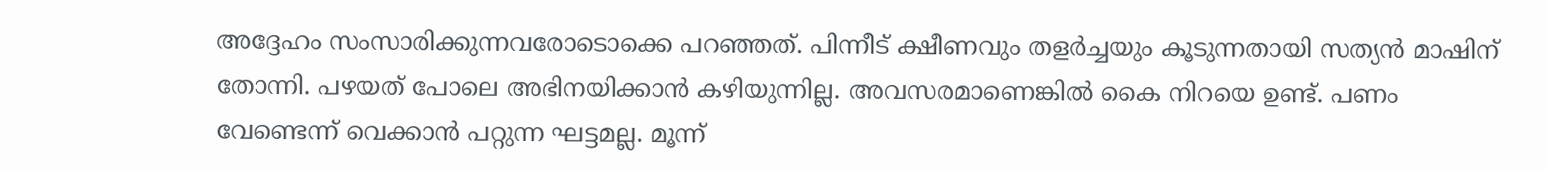അദ്ദേഹം സംസാരിക്കുന്നവരോടൊക്കെ പറഞ്ഞത്. പിന്നീട് ക്ഷീണവും തളർച്ചയും കൂടുന്നതായി സത്യൻ മാഷിന് തോന്നി. പഴയത് പോലെ അഭിനയിക്കാൻ കഴിയുന്നില്ല. അവസരമാണെങ്കിൽ കൈ നിറയെ ഉണ്ട്. പണം വേണ്ടെന്ന് വെക്കാൻ പറ്റുന്ന ഘട്ടമല്ല. മൂന്ന്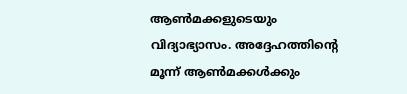ആൺമക്കളുടെയും വിദ്യാഭ്യാസം. അദ്ദേഹത്തിന്റെ മൂന്ന് ആൺമക്കൾക്കും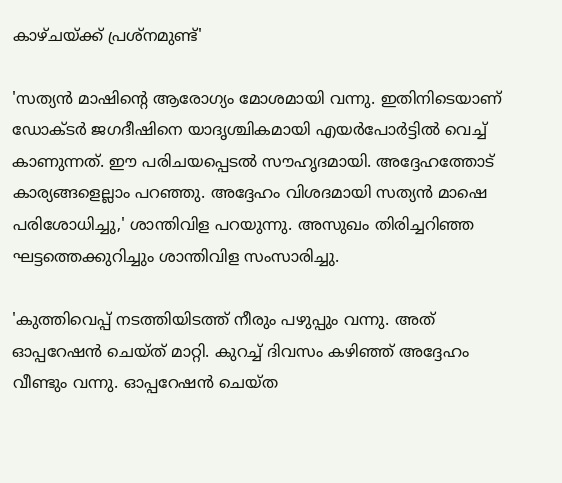കാഴ്ചയ്ക്ക് പ്രശ്നമുണ്ട്'

'സത്യൻ മാഷിന്റെ ആരോഗ്യം മോശമായി വന്നു. ഇതിനിടെയാണ് ഡോക്ടർ ജഗദീഷിനെ യാദൃശ്ചികമായി എയർപോർട്ടിൽ വെച്ച് കാണുന്നത്. ഈ പരിചയപ്പെടൽ സൗഹൃദമായി. അദ്ദേഹത്തോട് കാര്യങ്ങളെല്ലാം പറഞ്ഞു. അദ്ദേഹം വിശദമായി സത്യൻ മാഷെ പരിശോധിച്ചു,' ശാന്തിവിള പറയുന്നു. അസുഖം തിരിച്ചറിഞ്ഞ ഘട്ടത്തെക്കുറിച്ചും ശാന്തിവിള സംസാരിച്ചു.

'കുത്തിവെപ്പ് നടത്തിയിടത്ത് നീരും പഴുപ്പും വന്നു. അത് ഓപ്പറേഷൻ ചെയ്ത് മാറ്റി. കുറച്ച് ദിവസം കഴിഞ്ഞ് അദ്ദേഹം വീണ്ടും വന്നു. ഓപ്പറേഷൻ ചെയ്ത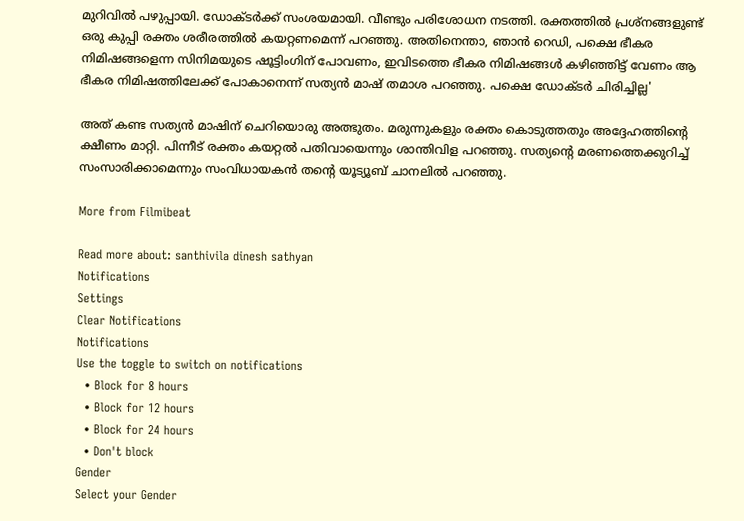മുറിവിൽ പഴുപ്പായി. ഡോക്ടർക്ക് സംശയമായി. വീണ്ടും പരിശോധന നടത്തി. രക്തത്തിൽ പ്രശ്നങ്ങളുണ്ട് ഒരു കുപ്പി രക്തം ശരീരത്തിൽ കയറ്റണമെന്ന് പറഞ്ഞു. അതിനെന്താ, ഞാൻ റെഡി, പക്ഷെ ഭീകര നിമിഷങ്ങളെന്ന സിനിമയുടെ ഷൂട്ടിംഗിന് പോവണം, ഇവിടത്തെ ഭീകര നിമിഷങ്ങൾ കഴിഞ്ഞിട്ട് വേണം ആ ഭീകര നിമിഷത്തിലേക്ക് പോകാനെന്ന് സത്യൻ മാഷ് തമാശ പറഞ്ഞു. പക്ഷെ ഡോക്ടർ ചിരിച്ചില്ല'

അത് കണ്ട സത്യൻ മാഷിന് ചെറിയൊരു അത്ഭുതം. മരുന്നുകളും രക്തം കൊടുത്തതും അദ്ദേഹത്തിന്റെ ക്ഷീണം മാറ്റി. പിന്നീട് രക്തം കയറ്റൽ പതിവായെന്നും ശാന്തിവിള പറഞ്ഞു. സത്യന്റെ മരണത്തെക്കുറിച്ച് സംസാരിക്കാമെന്നും സംവിധായകൻ തന്റെ യൂട്യൂബ് ചാനലിൽ പറഞ്ഞു.

More from Filmibeat

Read more about: santhivila dinesh sathyan
Notifications
Settings
Clear Notifications
Notifications
Use the toggle to switch on notifications
  • Block for 8 hours
  • Block for 12 hours
  • Block for 24 hours
  • Don't block
Gender
Select your Gender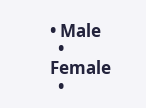• Male
  • Female
  •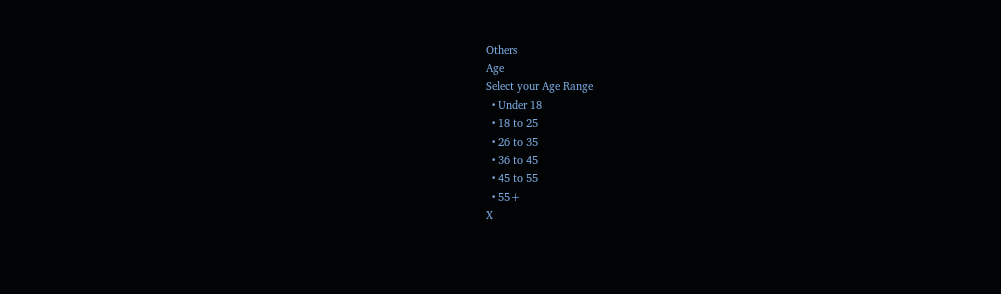Others
Age
Select your Age Range
  • Under 18
  • 18 to 25
  • 26 to 35
  • 36 to 45
  • 45 to 55
  • 55+
X